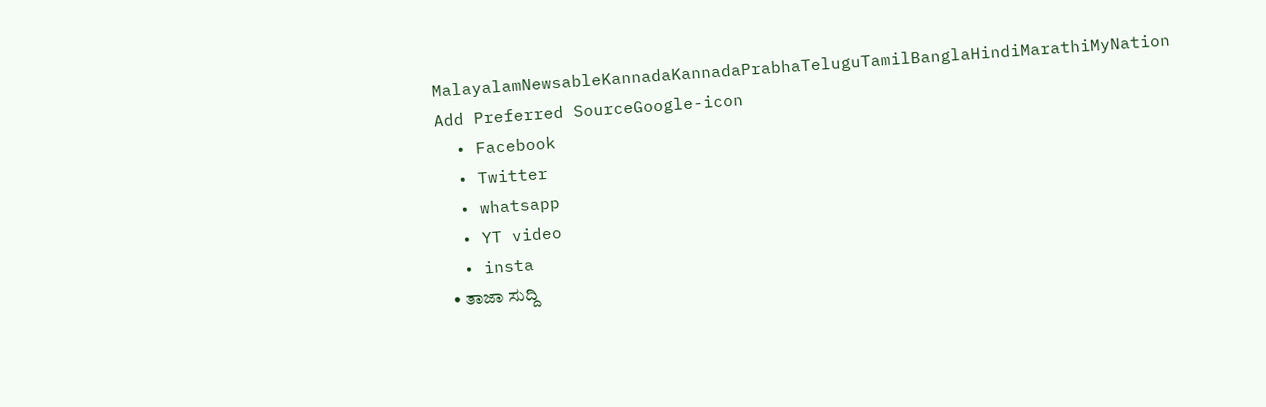MalayalamNewsableKannadaKannadaPrabhaTeluguTamilBanglaHindiMarathiMyNation
Add Preferred SourceGoogle-icon
  • Facebook
  • Twitter
  • whatsapp
  • YT video
  • insta
  • ತಾಜಾ ಸುದ್ದಿ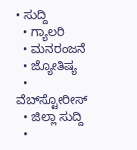• ಸುದ್ದಿ
  • ಗ್ಯಾಲರಿ
  • ಮನರಂಜನೆ
  • ಜ್ಯೋತಿಷ್ಯ
  • ವೆಬ್‌ಸ್ಟೋರೀಸ್
  • ಜಿಲ್ಲಾ ಸುದ್ದಿ
  •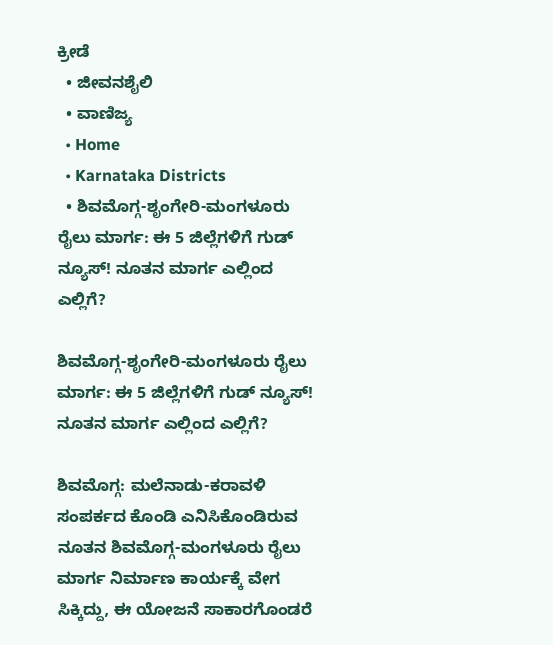ಕ್ರೀಡೆ
  • ಜೀವನಶೈಲಿ
  • ವಾಣಿಜ್ಯ
  • Home
  • Karnataka Districts
  • ಶಿವಮೊಗ್ಗ-ಶೃಂಗೇರಿ-ಮಂಗಳೂರು ರೈಲು ಮಾರ್ಗ: ಈ 5 ಜಿಲ್ಲೆಗಳಿಗೆ ಗುಡ್‌ ನ್ಯೂಸ್! ನೂತನ ಮಾರ್ಗ ಎಲ್ಲಿಂದ ಎಲ್ಲಿಗೆ?

ಶಿವಮೊಗ್ಗ-ಶೃಂಗೇರಿ-ಮಂಗಳೂರು ರೈಲು ಮಾರ್ಗ: ಈ 5 ಜಿಲ್ಲೆಗಳಿಗೆ ಗುಡ್‌ ನ್ಯೂಸ್! ನೂತನ ಮಾರ್ಗ ಎಲ್ಲಿಂದ ಎಲ್ಲಿಗೆ?

ಶಿವಮೊಗ್ಗ: ಮಲೆನಾಡು-ಕರಾವಳಿ ಸಂಪರ್ಕದ ಕೊಂಡಿ ಎನಿಸಿಕೊಂಡಿರುವ ನೂತನ ಶಿವಮೊಗ್ಗ-ಮಂಗಳೂರು ರೈಲು ಮಾರ್ಗ ನಿರ್ಮಾಣ ಕಾರ್ಯಕ್ಕೆ ವೇಗ ಸಿಕ್ಕಿದ್ದು, ಈ ಯೋಜನೆ ಸಾಕಾರಗೊಂಡರೆ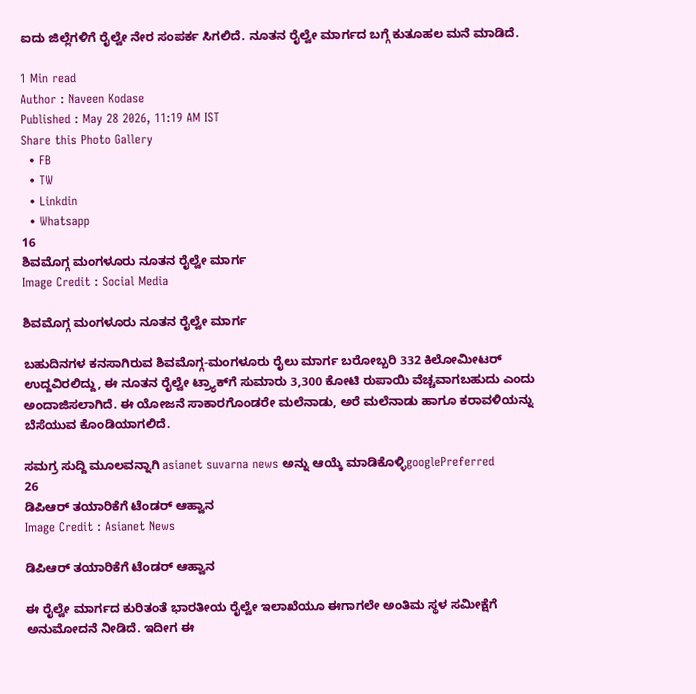ಐದು ಜಿಲ್ಲೆಗಳಿಗೆ ರೈಲ್ವೇ ನೇರ ಸಂಪರ್ಕ ಸಿಗಲಿದೆ. ನೂತನ ರೈಲ್ವೇ ಮಾರ್ಗದ ಬಗ್ಗೆ ಕುತೂಹಲ ಮನೆ ಮಾಡಿದೆ.

1 Min read
Author : Naveen Kodase
Published : May 28 2026, 11:19 AM IST
Share this Photo Gallery
  • FB
  • TW
  • Linkdin
  • Whatsapp
16
ಶಿವಮೊಗ್ಗ ಮಂಗಳೂರು ನೂತನ ರೈಲ್ವೇ ಮಾರ್ಗ
Image Credit : Social Media

ಶಿವಮೊಗ್ಗ ಮಂಗಳೂರು ನೂತನ ರೈಲ್ವೇ ಮಾರ್ಗ

ಬಹುದಿನಗಳ ಕನಸಾಗಿರುವ ಶಿವಮೊಗ್ಗ-ಮಂಗಳೂರು ರೈಲು ಮಾರ್ಗ ಬರೋಬ್ಬರಿ 332 ಕಿಲೋಮೀಟರ್ ಉದ್ದವಿರಲಿದ್ದು, ಈ ನೂತನ ರೈಲ್ವೇ ಟ್ರ್ಯಾಕ್‌ಗೆ ಸುಮಾರು 3,300 ಕೋಟಿ ರುಪಾಯಿ ವೆಚ್ಚವಾಗಬಹುದು ಎಂದು ಅಂದಾಜಿಸಲಾಗಿದೆ. ಈ ಯೋಜನೆ ಸಾಕಾರಗೊಂಡರೇ ಮಲೆನಾಡು, ಅರೆ ಮಲೆನಾಡು ಹಾಗೂ ಕರಾವಳಿಯನ್ನು ಬೆಸೆಯುವ ಕೊಂಡಿಯಾಗಲಿದೆ.

ಸಮಗ್ರ ಸುದ್ದಿ ಮೂಲವನ್ನಾಗಿ asianet suvarna news ಅನ್ನು ಆಯ್ಕೆ ಮಾಡಿಕೊಳ್ಳಿgooglePreferred
26
ಡಿಪಿಆರ್ ತಯಾರಿಕೆಗೆ ಟೆಂಡರ್ ಆಹ್ವಾನ
Image Credit : Asianet News

ಡಿಪಿಆರ್ ತಯಾರಿಕೆಗೆ ಟೆಂಡರ್ ಆಹ್ವಾನ

ಈ ರೈಲ್ವೇ ಮಾರ್ಗದ ಕುರಿತಂತೆ ಭಾರತೀಯ ರೈಲ್ವೇ ಇಲಾಖೆಯೂ ಈಗಾಗಲೇ ಅಂತಿಮ ಸ್ಥಳ ಸಮೀಕ್ಷೆಗೆ ಅನುಮೋದನೆ ನೀಡಿದೆ. ಇದೀಗ ಈ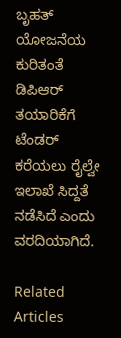ಬೃಹತ್ ಯೋಜನೆಯ ಕುರಿತಂತೆ ಡಿಪಿಆರ್‌ ತಯಾರಿಕೆಗೆ ಟೆಂಡರ್‌ ಕರೆಯಲು ರೈಲ್ವೇ ಇಲಾಖೆ ಸಿದ್ದತೆ ನಡೆಸಿದೆ ಎಂದು ವರದಿಯಾಗಿದೆ.

Related Articles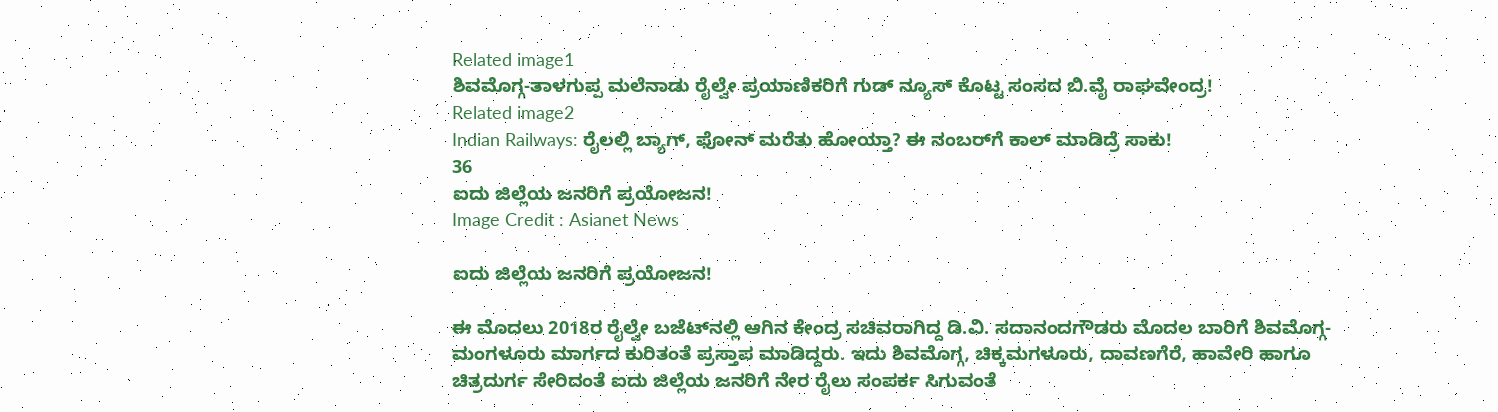Related image1
ಶಿವಮೊಗ್ಗ-ತಾಳಗುಪ್ಪ ಮಲೆನಾಡು ರೈಲ್ವೇ ಪ್ರಯಾಣಿಕರಿಗೆ ಗುಡ್‌ ನ್ಯೂಸ್ ಕೊಟ್ಟ ಸಂಸದ ಬಿ.ವೈ ರಾಘವೇಂದ್ರ!
Related image2
Indian Railways: ರೈಲಲ್ಲಿ ಬ್ಯಾಗ್, ಫೋನ್ ಮರೆತು ಹೋಯ್ತಾ? ಈ ನಂಬರ್‌ಗೆ ಕಾಲ್ ಮಾಡಿದ್ರೆ ಸಾಕು!
36
ಐದು ಜಿಲ್ಲೆಯ ಜನರಿಗೆ ಪ್ರಯೋಜನ!
Image Credit : Asianet News

ಐದು ಜಿಲ್ಲೆಯ ಜನರಿಗೆ ಪ್ರಯೋಜನ!

ಈ ಮೊದಲು 2018ರ ರೈಲ್ವೇ ಬಜೆಟ್‌ನಲ್ಲಿ ಆಗಿನ ಕೇಂದ್ರ ಸಚಿವರಾಗಿದ್ದ ಡಿ.ವಿ. ಸದಾನಂದಗೌಡರು ಮೊದಲ ಬಾರಿಗೆ ಶಿವಮೊಗ್ಗ-ಮಂಗಳೂರು ಮಾರ್ಗದ ಕುರಿತಂತೆ ಪ್ರಸ್ತಾಪ ಮಾಡಿದ್ದರು. ಇದು ಶಿವಮೊಗ್ಗ, ಚಿಕ್ಕಮಗಳೂರು, ದಾವಣಗೆರೆ, ಹಾವೇರಿ ಹಾಗೂ ಚಿತ್ರದುರ್ಗ ಸೇರಿದಂತೆ ಐದು ಜಿಲ್ಲೆಯ ಜನರಿಗೆ ನೇರ ರೈಲು ಸಂಪರ್ಕ ಸಿಗುವಂತೆ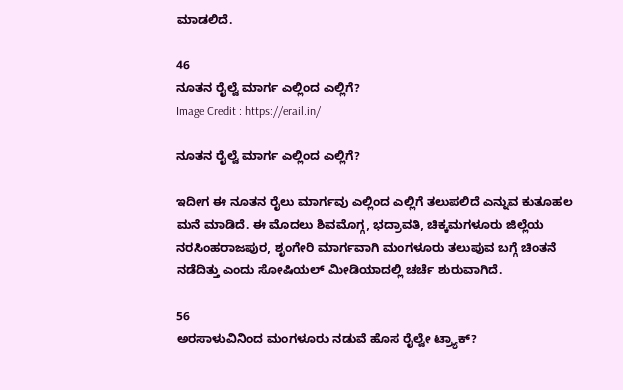ಮಾಡಲಿದೆ.

46
ನೂತನ ರೈಲ್ವೆ ಮಾರ್ಗ ಎಲ್ಲಿಂದ ಎಲ್ಲಿಗೆ?
Image Credit : https://erail.in/

ನೂತನ ರೈಲ್ವೆ ಮಾರ್ಗ ಎಲ್ಲಿಂದ ಎಲ್ಲಿಗೆ?

ಇದೀಗ ಈ ನೂತನ ರೈಲು ಮಾರ್ಗವು ಎಲ್ಲಿಂದ ಎಲ್ಲಿಗೆ ತಲುಪಲಿದೆ ಎನ್ನುವ ಕುತೂಹಲ ಮನೆ ಮಾಡಿದೆ. ಈ ಮೊದಲು ಶಿವಮೊಗ್ಗ, ಭದ್ರಾವತಿ, ಚಿಕ್ಕಮಗಳೂರು ಜಿಲ್ಲೆಯ ನರಸಿಂಹರಾಜಪುರ, ಶೃಂಗೇರಿ ಮಾರ್ಗವಾಗಿ ಮಂಗಳೂರು ತಲುಪುವ ಬಗ್ಗೆ ಚಿಂತನೆ ನಡೆದಿತ್ತು ಎಂದು ಸೋಷಿಯಲ್ ಮೀಡಿಯಾದಲ್ಲಿ ಚರ್ಚೆ ಶುರುವಾಗಿದೆ.

56
ಅರಸಾಳುವಿನಿಂದ ಮಂಗಳೂರು ನಡುವೆ ಹೊಸ ರೈಲ್ವೇ ಟ್ರ್ಯಾಕ್?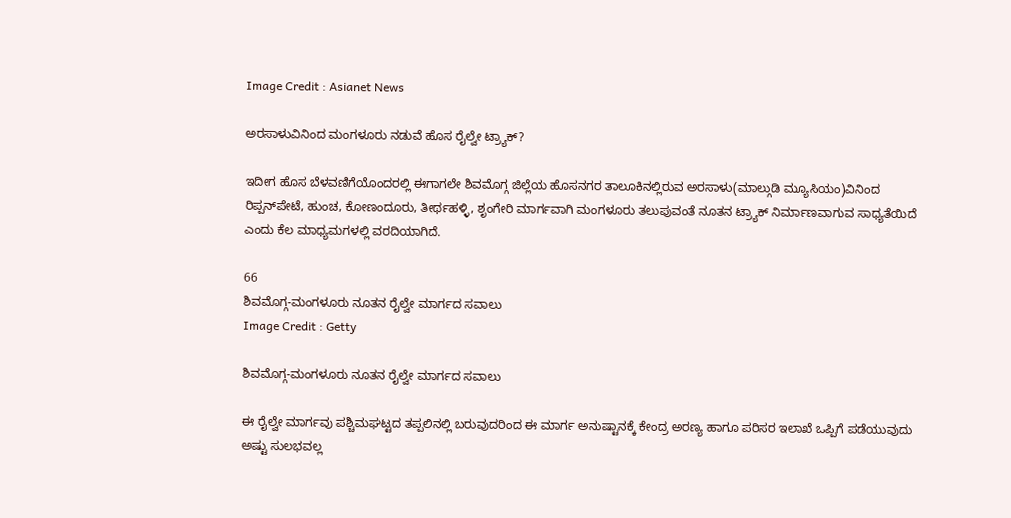Image Credit : Asianet News

ಅರಸಾಳುವಿನಿಂದ ಮಂಗಳೂರು ನಡುವೆ ಹೊಸ ರೈಲ್ವೇ ಟ್ರ್ಯಾಕ್?

ಇದೀಗ ಹೊಸ ಬೆಳವಣಿಗೆಯೊಂದರಲ್ಲಿ ಈಗಾಗಲೇ ಶಿವಮೊಗ್ಗ ಜಿಲ್ಲೆಯ ಹೊಸನಗರ ತಾಲೂಕಿನಲ್ಲಿರುವ ಅರಸಾಳು(ಮಾಲ್ಗುಡಿ ಮ್ಯೂಸಿಯಂ)ವಿನಿಂದ ರಿಪ್ಪನ್‌ಪೇಟೆ, ಹುಂಚ, ಕೋಣಂದೂರು, ತೀರ್ಥಹಳ್ಳಿ, ಶೃಂಗೇರಿ ಮಾರ್ಗವಾಗಿ ಮಂಗಳೂರು ತಲುಪುವಂತೆ ನೂತನ ಟ್ರ್ಯಾಕ್ ನಿರ್ಮಾಣವಾಗುವ ಸಾಧ್ಯತೆಯಿದೆ ಎಂದು ಕೆಲ ಮಾಧ್ಯಮಗಳಲ್ಲಿ ವರದಿಯಾಗಿದೆ.

66
ಶಿವಮೊಗ್ಗ-ಮಂಗಳೂರು ನೂತನ ರೈಲ್ವೇ ಮಾರ್ಗದ ಸವಾಲು
Image Credit : Getty

ಶಿವಮೊಗ್ಗ-ಮಂಗಳೂರು ನೂತನ ರೈಲ್ವೇ ಮಾರ್ಗದ ಸವಾಲು

ಈ ರೈಲ್ವೇ ಮಾರ್ಗವು ಪಶ್ಚಿಮಘಟ್ಟದ ತಪ್ಪಲಿನಲ್ಲಿ ಬರುವುದರಿಂದ ಈ ಮಾರ್ಗ ಅನುಷ್ಟಾನಕ್ಕೆ ಕೇಂದ್ರ ಅರಣ್ಯ ಹಾಗೂ ಪರಿಸರ ಇಲಾಖೆ ಒಪ್ಪಿಗೆ ಪಡೆಯುವುದು ಅಷ್ಟು ಸುಲಭವಲ್ಲ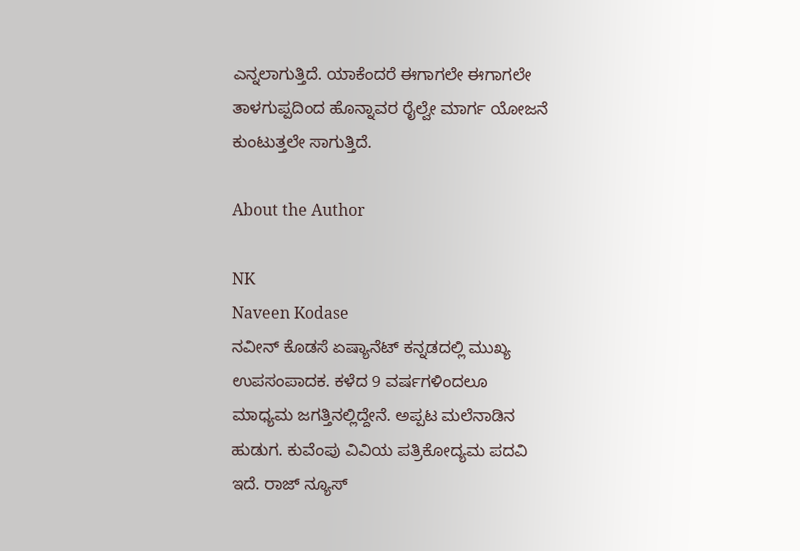ಎನ್ನಲಾಗುತ್ತಿದೆ. ಯಾಕೆಂದರೆ ಈಗಾಗಲೇ ಈಗಾಗಲೇ ತಾಳಗುಪ್ಪದಿಂದ ಹೊನ್ನಾವರ ರೈಲ್ವೇ ಮಾರ್ಗ ಯೋಜನೆ ಕುಂಟುತ್ತಲೇ ಸಾಗುತ್ತಿದೆ.

About the Author

NK
Naveen Kodase
ನವೀನ್ ಕೊಡಸೆ ಏಷ್ಯಾನೆಟ್ ಕನ್ನಡದಲ್ಲಿ ಮುಖ್ಯ ಉಪಸಂಪಾದಕ. ಕಳೆದ 9 ವರ್ಷಗಳಿಂದಲೂ ಮಾಧ್ಯಮ ಜಗತ್ತಿನಲ್ಲಿದ್ದೇನೆ. ಅಪ್ಪಟ ಮಲೆನಾಡಿನ ಹುಡುಗ. ಕುವೆಂಪು ವಿವಿಯ ಪತ್ರಿಕೋದ್ಯಮ ಪದವಿ ಇದೆ. ರಾಜ್‌ ನ್ಯೂಸ್‌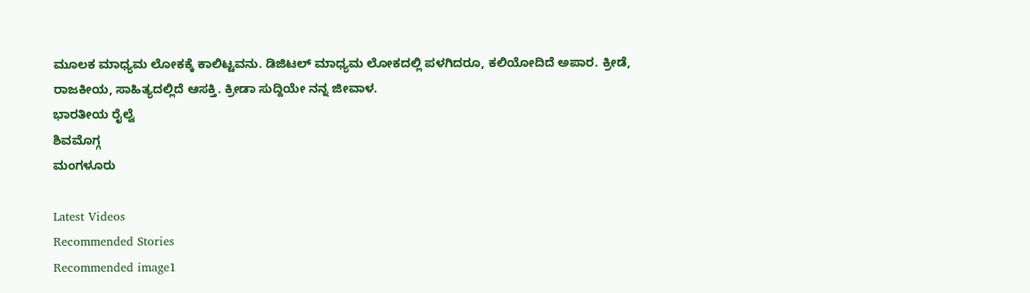ಮೂಲಕ ಮಾಧ್ಯಮ ಲೋಕಕ್ಕೆ ಕಾಲಿಟ್ಟವನು. ಡಿಜಿಟಲ್‌ ಮಾಧ್ಯಮ ಲೋಕದಲ್ಲಿ ಪಳಗಿದರೂ, ಕಲಿಯೋದಿದೆ ಅಪಾರ. ಕ್ರೀಡೆ, ರಾಜಕೀಯ, ಸಾಹಿತ್ಯದಲ್ಲಿದೆ ಆಸಕ್ತಿ. ಕ್ರೀಡಾ ಸುದ್ದಿಯೇ ನನ್ನ ಜೀವಾಳ.
ಭಾರತೀಯ ರೈಲ್ವೆ
ಶಿವಮೊಗ್ಗ
ಮಂಗಳೂರು

Latest Videos
Recommended Stories
Recommended image1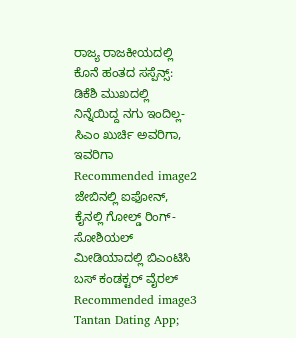ರಾಜ್ಯ ರಾಜಕೀಯದಲ್ಲಿ ಕೊನೆ ಹಂತದ ಸಸ್ಪೆನ್ಸ್: ಡಿಕೆಶಿ ಮುಖದಲ್ಲಿ ನಿನ್ನೆಯಿದ್ದ ನಗು ಇಂದಿಲ್ಲ- ಸಿಎಂ ಖುರ್ಚಿ ಅವರಿಗಾ, ಇವರಿಗಾ
Recommended image2
ಜೇಬಿನಲ್ಲಿ ಐಫೋನ್, ಕೈನಲ್ಲಿ ಗೋಲ್ಡ್ ರಿಂಗ್- ಸೋಶಿಯಲ್ ಮೀಡಿಯಾದಲ್ಲಿ ಬಿಎಂಟಿಸಿ ಬಸ್ ಕಂಡಕ್ಟರ್ ವೈರಲ್
Recommended image3
Tantan Dating App;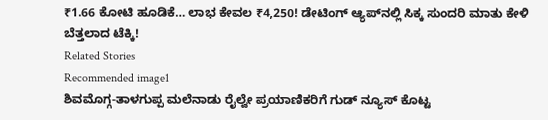₹1.66 ಕೋಟಿ ಹೂಡಿಕೆ… ಲಾಭ ಕೇವಲ ₹4,250! ಡೇಟಿಂಗ್ ಆ್ಯಪ್‌ನಲ್ಲಿ ಸಿಕ್ಕ ಸುಂದರಿ ಮಾತು ಕೇಳಿ ಬೆತ್ತಲಾದ ಟೆಕ್ಕಿ!
Related Stories
Recommended image1
ಶಿವಮೊಗ್ಗ-ತಾಳಗುಪ್ಪ ಮಲೆನಾಡು ರೈಲ್ವೇ ಪ್ರಯಾಣಿಕರಿಗೆ ಗುಡ್‌ ನ್ಯೂಸ್ ಕೊಟ್ಟ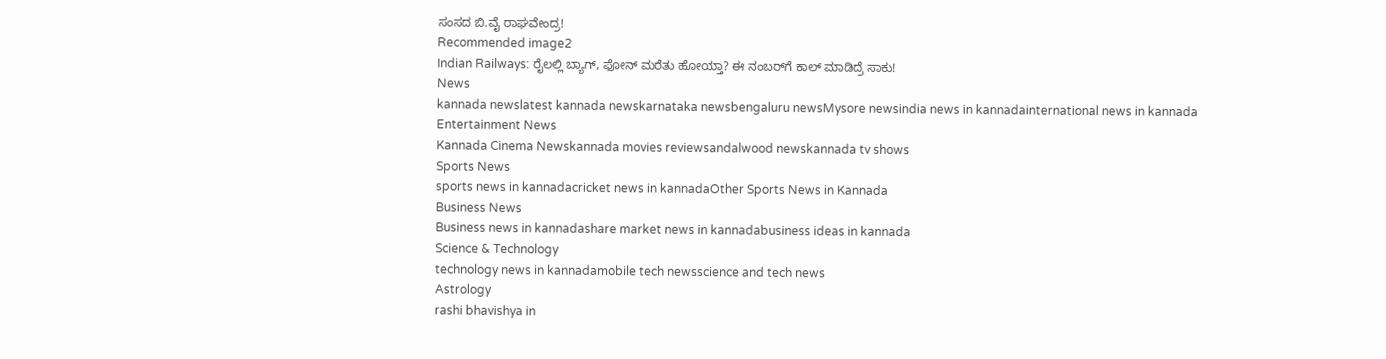ಸಂಸದ ಬಿ.ವೈ ರಾಘವೇಂದ್ರ!
Recommended image2
Indian Railways: ರೈಲಲ್ಲಿ ಬ್ಯಾಗ್, ಫೋನ್ ಮರೆತು ಹೋಯ್ತಾ? ಈ ನಂಬರ್‌ಗೆ ಕಾಲ್ ಮಾಡಿದ್ರೆ ಸಾಕು!
News
kannada newslatest kannada newskarnataka newsbengaluru newsMysore newsindia news in kannadainternational news in kannada
Entertainment News
Kannada Cinema Newskannada movies reviewsandalwood newskannada tv shows
Sports News
sports news in kannadacricket news in kannadaOther Sports News in Kannada
Business News
Business news in kannadashare market news in kannadabusiness ideas in kannada
Science & Technology
technology news in kannadamobile tech newsscience and tech news
Astrology
rashi bhavishya in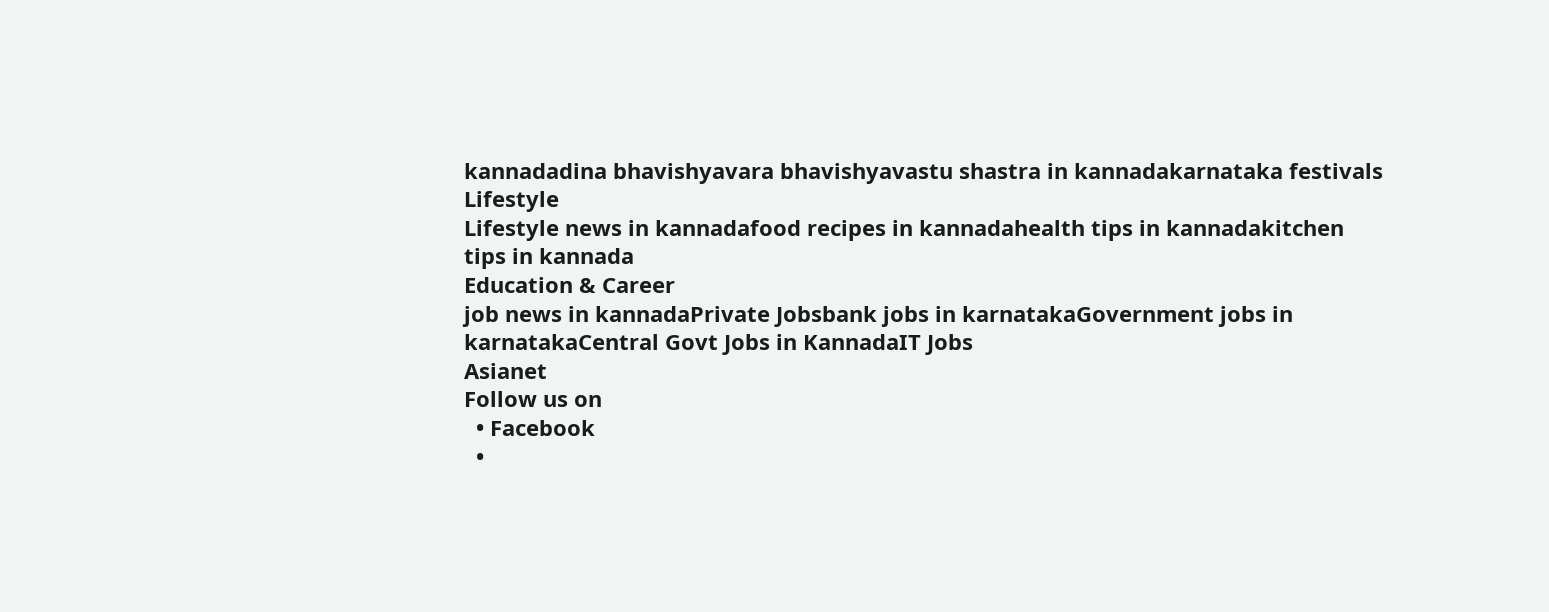kannadadina bhavishyavara bhavishyavastu shastra in kannadakarnataka festivals
Lifestyle
Lifestyle news in kannadafood recipes in kannadahealth tips in kannadakitchen tips in kannada
Education & Career
job news in kannadaPrivate Jobsbank jobs in karnatakaGovernment jobs in karnatakaCentral Govt Jobs in KannadaIT Jobs
Asianet
Follow us on
  • Facebook
  •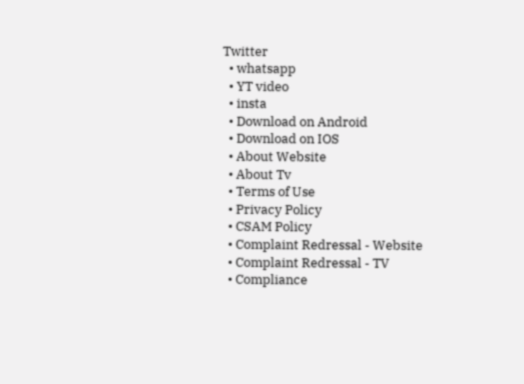Twitter
  • whatsapp
  • YT video
  • insta
  • Download on Android
  • Download on IOS
  • About Website
  • About Tv
  • Terms of Use
  • Privacy Policy
  • CSAM Policy
  • Complaint Redressal - Website
  • Complaint Redressal - TV
  • Compliance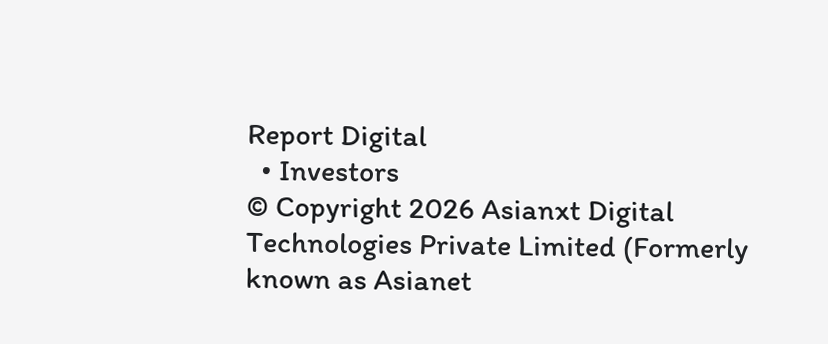Report Digital
  • Investors
© Copyright 2026 Asianxt Digital Technologies Private Limited (Formerly known as Asianet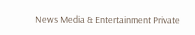News Media & Entertainment Private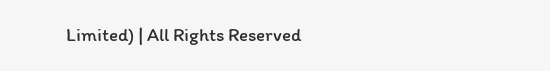Limited) | All Rights Reserved